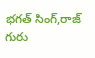భగత్ సింగ్,రాజ్ గురు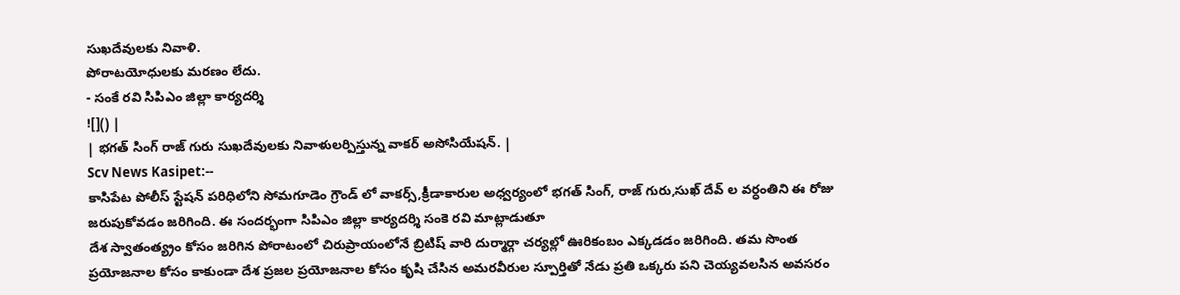సుఖదేవులకు నివాళి.
పోరాటయోధులకు మరణం లేదు.
- సంకే రవి సిపిఎం జిల్లా కార్యదర్శి
![]() |
| భగత్ సింగ్ రాజ్ గురు సుఖదేవులకు నివాళులర్పిస్తున్న వాకర్ అసోసియేషన్. |
Scv News Kasipet:--
కాసిపేట పోలీస్ స్టేషన్ పరిధిలోని సోమగూడెం గ్రౌండ్ లో వాకర్స్,క్రీడాకారుల అధ్వర్యంలో భగత్ సింగ్, రాజ్ గురు,సుఖ్ దేవ్ ల వర్ధంతిని ఈ రోజు జరుపుకోవడం జరిగింది. ఈ సందర్భంగా సిపిఎం జిల్లా కార్యదర్శి సంకె రవి మాట్లాడుతూ
దేశ స్వాతంత్య్రం కోసం జరిగిన పోరాటంలో చిరుప్రాయంలోనే బ్రిటిష్ వారి దుర్మార్గా చర్యల్లో ఊరికంబం ఎక్కడడం జరిగింది. తమ సొంత ప్రయోజనాల కోసం కాకుండా దేశ ప్రజల ప్రయోజనాల కోసం కృషి చేసిన అమరవీరుల స్పూర్తితో నేడు ప్రతి ఒక్కరు పని చెయ్యవలసిన అవసరం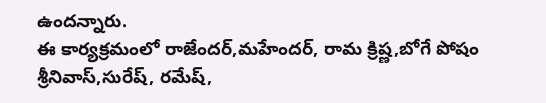ఉందన్నారు.
ఈ కార్యక్రమంలో రాజేందర్,మహేందర్, రామ క్రిష్ణ,బోగే పోషం శ్రీనివాస్,సురేష్, రమేష్,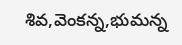శివ,వెంకన్న,భుమన్న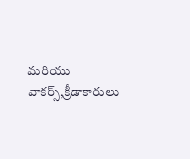మరియు వాకర్స్,క్రీడాకారులు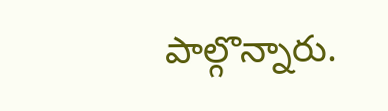పాల్గొన్నారు.